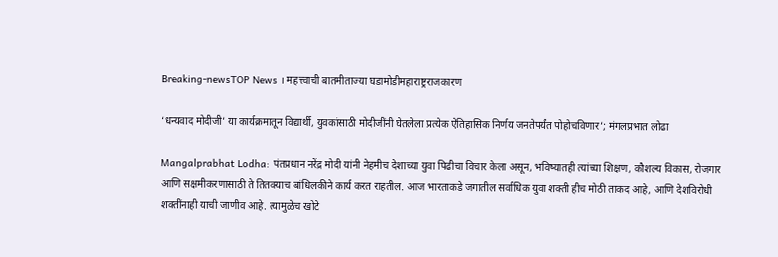Breaking-newsTOP News । महत्त्वाची बातमीताज्या घडामोडीमहाराष्ट्रराजकारण

‘धन्यवाद मोदीजी’ या कार्यक्रमातून विद्यार्थी, युवकांसाठी मोदीजींनी घेतलेला प्रत्येक ऐतिहासिक निर्णय जनतेपर्यंत पोहोचविणार’; मंगलप्रभात लोढा

Mangalprabhat Lodha: पंतप्रधान नरेंद्र मोदी यांनी नेहमीच देशाच्या युवा पिढीचा विचार केला असून, भविष्यातही त्यांच्या शिक्षण, कौशल्य विकास, रोजगार आणि सक्षमीकरणासाठी ते तितक्याच बांधिलकीने कार्य करत राहतील. आज भारताकडे जगातील सर्वाधिक युवा शक्ती हीच मोठी ताकद आहे, आणि देशविरोधी शक्तींनाही याची जाणीव आहे. त्यामुळेच खोटे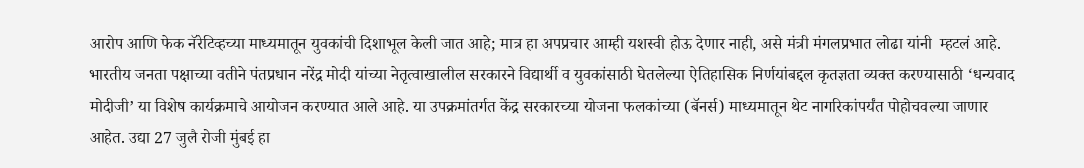आरोप आणि फेक नॅरेटिव्हच्या माध्यमातून युवकांची दिशाभूल केली जात आहे; मात्र हा अपप्रचार आम्ही यशस्वी होऊ देणार नाही, असे मंत्री मंगलप्रभात लोढा यांनी  म्हटलं आहे. भारतीय जनता पक्षाच्या वतीने पंतप्रधान नरेंद्र मोदी यांच्या नेतृत्वाखालील सरकारने विद्यार्थी व युवकांसाठी घेतलेल्या ऐतिहासिक निर्णयांबद्दल कृतज्ञता व्यक्त करण्यासाठी ‘धन्यवाद मोदीजी’ या विशेष कार्यक्रमाचे आयोजन करण्यात आले आहे. या उपक्रमांतर्गत केंद्र सरकारच्या योजना फलकांच्या (बॅनर्स) माध्यमातून थेट नागरिकांपर्यंत पोहोचवल्या जाणार आहेत. उद्या 27 जुलै रोजी मुंबई हा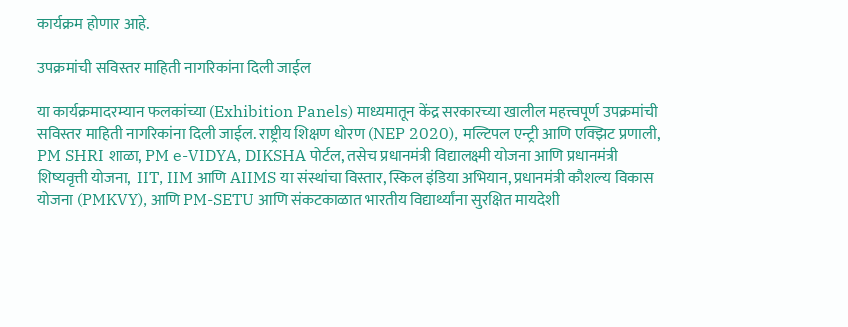कार्यक्रम होणार आहे.

उपक्रमांची सविस्तर माहिती नागरिकांना दिली जाईल

या कार्यक्रमादरम्यान फलकांच्या (Exhibition Panels) माध्यमातून केंद्र सरकारच्या खालील महत्त्वपूर्ण उपक्रमांची सविस्तर माहिती नागरिकांना दिली जाईल. राष्ट्रीय शिक्षण धोरण (NEP 2020), मल्टिपल एन्ट्री आणि एक्झिट प्रणाली, PM SHRI शाळा, PM e-VIDYA, DIKSHA पोर्टल, तसेच प्रधानमंत्री विद्यालक्ष्मी योजना आणि प्रधानमंत्री शिष्यवृत्ती योजना,  IIT, IIM आणि AIIMS या संस्थांचा विस्तार, स्किल इंडिया अभियान, प्रधानमंत्री कौशल्य विकास योजना (PMKVY), आणि PM-SETU आणि संकटकाळात भारतीय विद्यार्थ्यांना सुरक्षित मायदेशी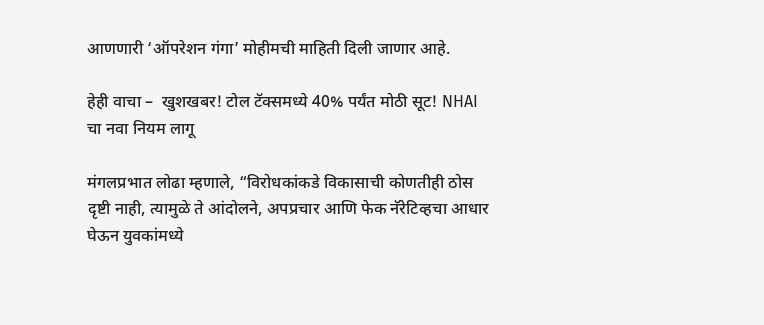आणणारी ‘ऑपरेशन गंगा’ मोहीमची माहिती दिली जाणार आहे.

हेही वाचा –  खुशखबर! टोल टॅक्समध्ये 40% पर्यंत मोठी सूट! NHAI चा नवा नियम लागू

मंगलप्रभात लोढा म्हणाले, “विरोधकांकडे विकासाची कोणतीही ठोस दृष्टी नाही, त्यामुळे ते आंदोलने, अपप्रचार आणि फेक नॅरेटिव्हचा आधार घेऊन युवकांमध्ये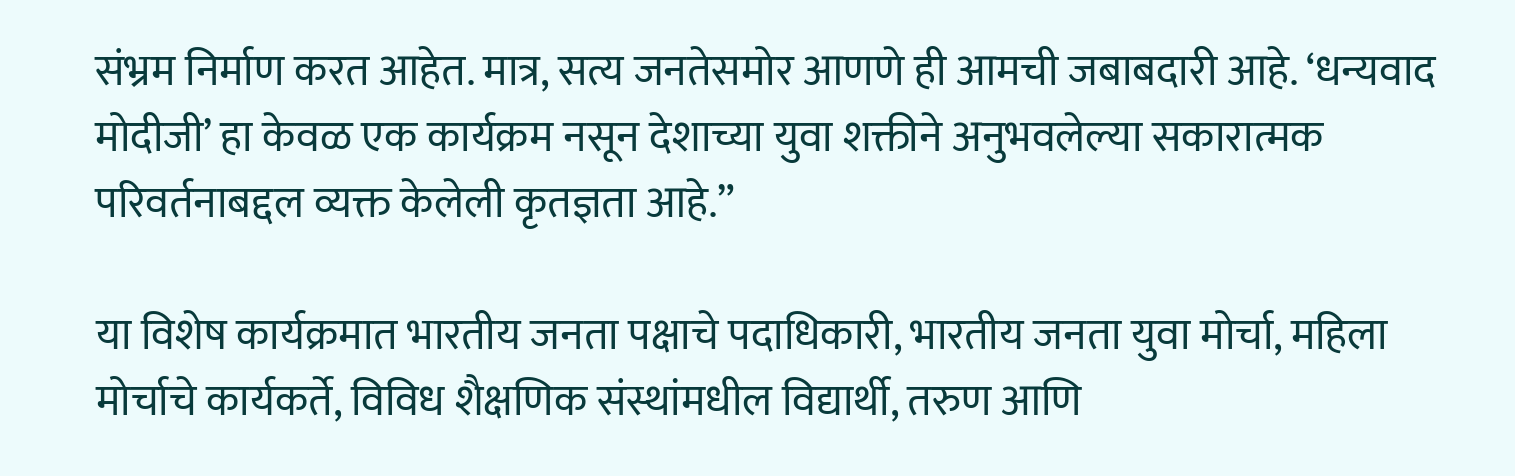संभ्रम निर्माण करत आहेत. मात्र, सत्य जनतेसमोर आणणे ही आमची जबाबदारी आहे. ‘धन्यवाद मोदीजी’ हा केवळ एक कार्यक्रम नसून देशाच्या युवा शक्तीने अनुभवलेल्या सकारात्मक परिवर्तनाबद्दल व्यक्त केलेली कृतज्ञता आहे.”

या विशेष कार्यक्रमात भारतीय जनता पक्षाचे पदाधिकारी, भारतीय जनता युवा मोर्चा, महिला मोर्चाचे कार्यकर्ते, विविध शैक्षणिक संस्थांमधील विद्यार्थी, तरुण आणि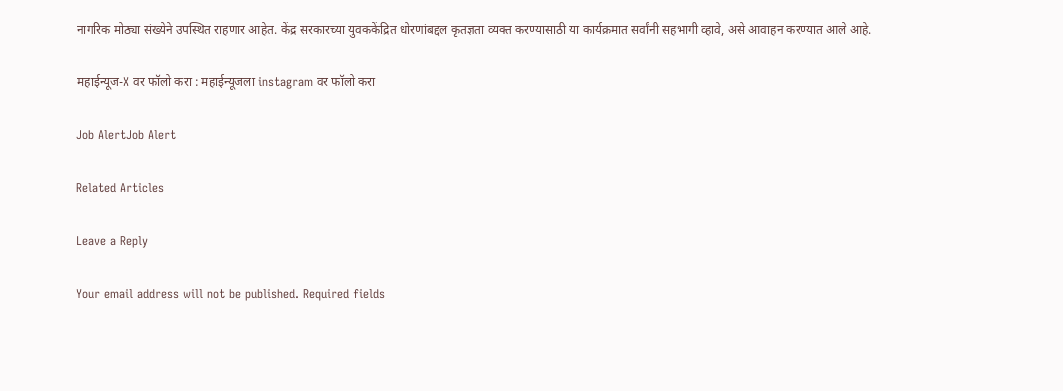नागरिक मोठ्या संख्येने उपस्थित राहणार आहेत. केंद्र सरकारच्या युवककेंद्रित धोरणांबद्दल कृतज्ञता व्यक्त करण्यासाठी या कार्यक्रमात सर्वांनी सहभागी व्हावे, असे आवाहन करण्यात आले आहे.

महाईन्यूज-X वर फॉलो करा : महाईन्यूजला instagram वर फॉलो करा

Job AlertJob Alert

Related Articles

Leave a Reply

Your email address will not be published. Required fields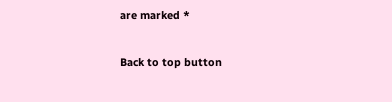are marked *

Back to top button